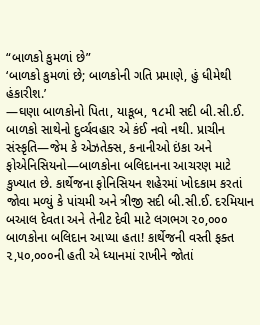“બાળકો કુમળાં છે”
‘બાળકો કુમળાં છે; બાળકોની ગતિ પ્રમાણે, હું ધીમેથી હંકારીશ.’
—ઘણા બાળકોનો પિતા, યાકૂબ, ૧૮મી સદી બી.સી.ઈ.
બાળકો સાથેનો દુર્વ્યવહાર એ કંઈ નવો નથી. પ્રાચીન સંસ્કૃતિ—જેમ કે એઝતેક્સ, કનાનીઓ ઇંકા અને ફોએનિસિયનો—બાળકોના બલિદાનના આચરણ માટે કુખ્યાત છે. કાર્થેજના ફોનિસિયન શહેરમાં ખોદકામ કરતાં જોવા મળ્યું કે પાંચમી અને ત્રીજી સદી બી.સી.ઈ. દરમિયાન બઆલ દેવતા અને તેનીટ દેવી માટે લગભગ ૨૦,૦૦૦ બાળકોના બલિદાન આપ્યા હતા! કાર્થેજની વસ્તી ફક્ત ૨,૫૦,૦૦૦ની હતી એ ધ્યાનમાં રાખીને જોતાં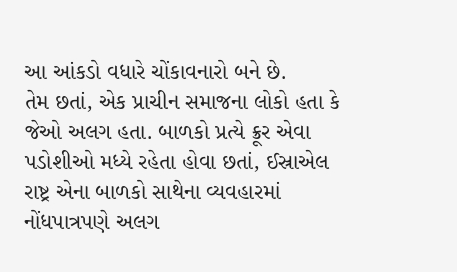આ આંકડો વધારે ચોંકાવનારો બને છે.
તેમ છતાં, એક પ્રાચીન સમાજના લોકો હતા કે જેઓ અલગ હતા. બાળકો પ્રત્યે ક્રૂર એવા પડોશીઓ મધ્યે રહેતા હોવા છતાં, ઈસ્રાએલ રાષ્ટ્ર એના બાળકો સાથેના વ્યવહારમાં નોંધપાત્રપણે અલગ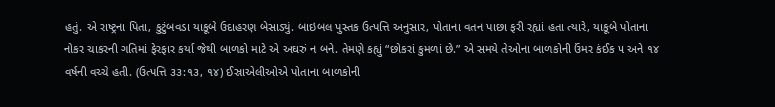હતું. એ રાષ્ટ્રના પિતા, કુટુંબવડા યાકૂબે ઉદાહરણ બેસાડ્યું. બાઇબલ પુસ્તક ઉત્પત્તિ અનુસાર, પોતાના વતન પાછા ફરી રહ્યાં હતા ત્યારે, યાકૂબે પોતાના નોકર ચાકરની ગતિમાં ફેરફાર કર્યા જેથી બાળકો માટે એ અઘરું ન બને. તેમણે કહ્યું “છોકરાં કુમળાં છે.” એ સમયે તેઓના બાળકોની ઉંમર કંઈક ૫ અને ૧૪ વર્ષની વચ્ચે હતી. (ઉત્પત્તિ ૩૩:૧૩, ૧૪) ઈસ્રાએલીઓએ પોતાના બાળકોની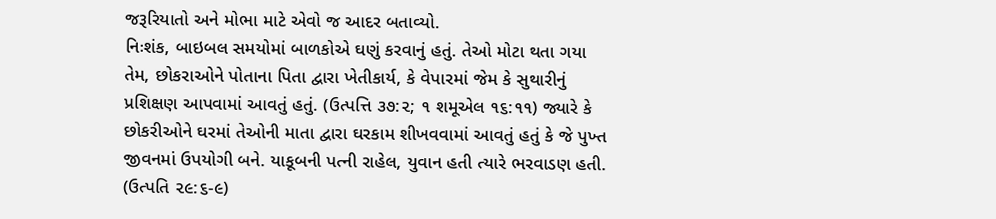જરૂરિયાતો અને મોભા માટે એવો જ આદર બતાવ્યો.
નિઃશંક, બાઇબલ સમયોમાં બાળકોએ ઘણું કરવાનું હતું. તેઓ મોટા થતા ગયા તેમ, છોકરાઓને પોતાના પિતા દ્વારા ખેતીકાર્ય, કે વેપારમાં જેમ કે સુથારીનું પ્રશિક્ષણ આપવામાં આવતું હતું. (ઉત્પત્તિ ૩૭:૨; ૧ શમૂએલ ૧૬:૧૧) જ્યારે કે છોકરીઓને ઘરમાં તેઓની માતા દ્વારા ઘરકામ શીખવવામાં આવતું હતું કે જે પુખ્ત જીવનમાં ઉપયોગી બને. યાકૂબની પત્ની રાહેલ, યુવાન હતી ત્યારે ભરવાડણ હતી. (ઉત્પતિ ૨૯:૬-૯)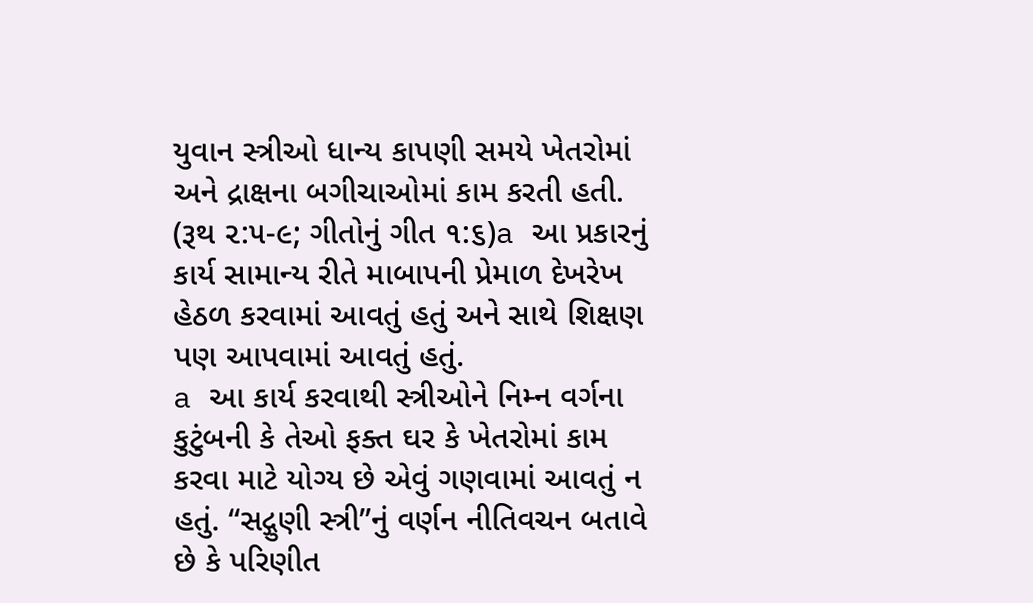યુવાન સ્ત્રીઓ ધાન્ય કાપણી સમયે ખેતરોમાં અને દ્રાક્ષના બગીચાઓમાં કામ કરતી હતી. (રૂથ ૨:૫-૯; ગીતોનું ગીત ૧:૬)a આ પ્રકારનું કાર્ય સામાન્ય રીતે માબાપની પ્રેમાળ દેખરેખ હેઠળ કરવામાં આવતું હતું અને સાથે શિક્ષણ પણ આપવામાં આવતું હતું.
a આ કાર્ય કરવાથી સ્ત્રીઓને નિમ્ન વર્ગના કુટુંબની કે તેઓ ફક્ત ઘર કે ખેતરોમાં કામ કરવા માટે યોગ્ય છે એવું ગણવામાં આવતું ન હતું. “સદ્ગુણી સ્ત્રી”નું વર્ણન નીતિવચન બતાવે છે કે પરિણીત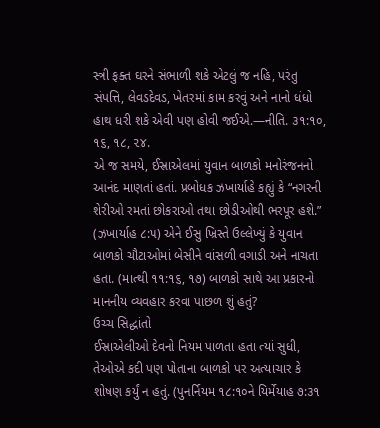સ્ત્રી ફક્ત ઘરને સંભાળી શકે એટલું જ નહિ, પરંતુ સંપત્તિ, લેવડદેવડ, ખેતરમાં કામ કરવું અને નાનો ધંધો હાથ ધરી શકે એવી પણ હોવી જઈએ.—નીતિ. ૩૧:૧૦, ૧૬, ૧૮, ૨૪.
એ જ સમયે, ઈસ્રાએલમાં યુવાન બાળકો મનોરંજનનો આનંદ માણતાં હતાં. પ્રબોધક ઝખાર્યાહે કહ્યું કે “નગરની શેરીઓ રમતાં છોકરાઓ તથા છોડીઓથી ભરપૂર હશે.” (ઝખાર્યાહ ૮:૫) એને ઈસુ ખ્રિસ્તે ઉલ્લેખ્યું કે યુવાન બાળકો ચૌટાઓમાં બેસીને વાંસળી વગાડી અને નાચતા હતા. (માત્થી ૧૧:૧૬, ૧૭) બાળકો સાથે આ પ્રકારનો માનનીય વ્યવહાર કરવા પાછળ શું હતું?
ઉચ્ચ સિદ્ધાંતો
ઈસ્રાએલીઓ દેવનો નિયમ પાળતા હતા ત્યાં સુધી, તેઓએ કદી પણ પોતાના બાળકો પર અત્યાચાર કે શોષણ કર્યું ન હતું. (પુનર્નિયમ ૧૮:૧૦ને યિર્મેયાહ ૭:૩૧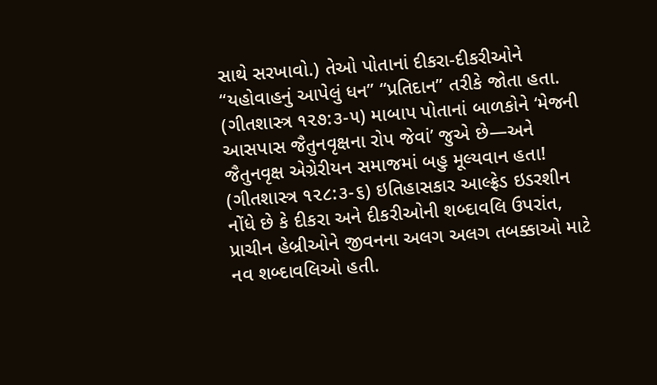સાથે સરખાવો.) તેઓ પોતાનાં દીકરા-દીકરીઓને “યહોવાહનું આપેલું ધન” “પ્રતિદાન” તરીકે જોતા હતા. (ગીતશાસ્ત્ર ૧૨૭:૩-૫) માબાપ પોતાનાં બાળકોને ‘મેજની આસપાસ જૈતુનવૃક્ષના રોપ જેવાં’ જુએ છે—અને જૈતુનવૃક્ષ એગ્રેરીયન સમાજમાં બહુ મૂલ્યવાન હતા! (ગીતશાસ્ત્ર ૧૨૮:૩-૬) ઇતિહાસકાર આલ્ફ્રેડ ઇડરશીન નોંધે છે કે દીકરા અને દીકરીઓની શબ્દાવલિ ઉપરાંત, પ્રાચીન હેબ્રીઓને જીવનના અલગ અલગ તબક્કાઓ માટે નવ શબ્દાવલિઓ હતી.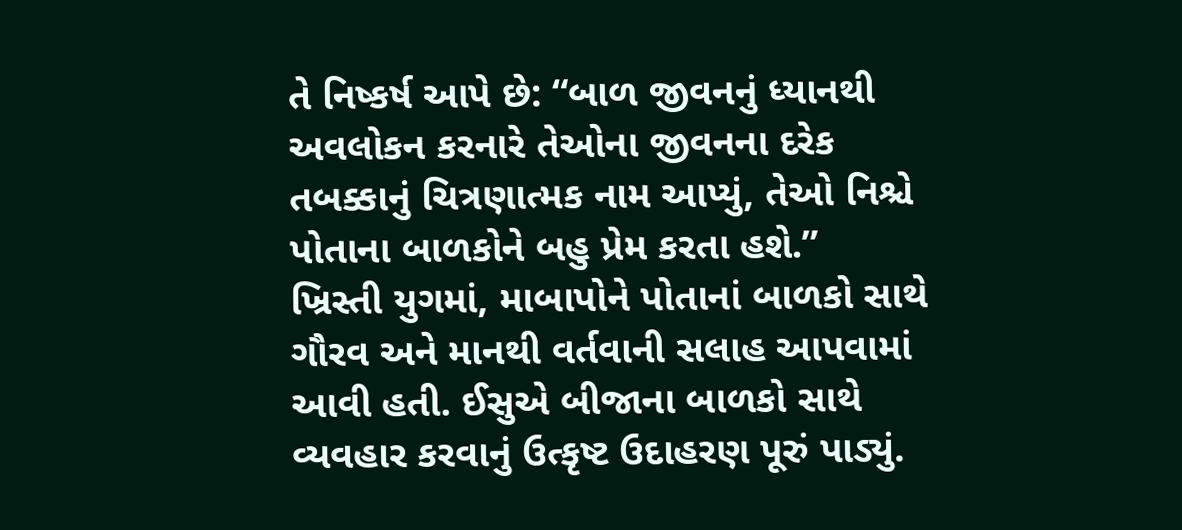તે નિષ્કર્ષ આપે છે: “બાળ જીવનનું ધ્યાનથી અવલોકન કરનારે તેઓના જીવનના દરેક તબક્કાનું ચિત્રણાત્મક નામ આપ્યું, તેઓ નિશ્ચે પોતાના બાળકોને બહુ પ્રેમ કરતા હશે.”
ખ્રિસ્તી યુગમાં, માબાપોને પોતાનાં બાળકો સાથે ગૌરવ અને માનથી વર્તવાની સલાહ આપવામાં આવી હતી. ઈસુએ બીજાના બાળકો સાથે વ્યવહાર કરવાનું ઉત્કૃષ્ટ ઉદાહરણ પૂરું પાડ્યું.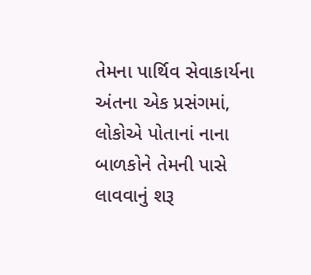તેમના પાર્થિવ સેવાકાર્યના અંતના એક પ્રસંગમાં, લોકોએ પોતાનાં નાના બાળકોને તેમની પાસે લાવવાનું શરૂ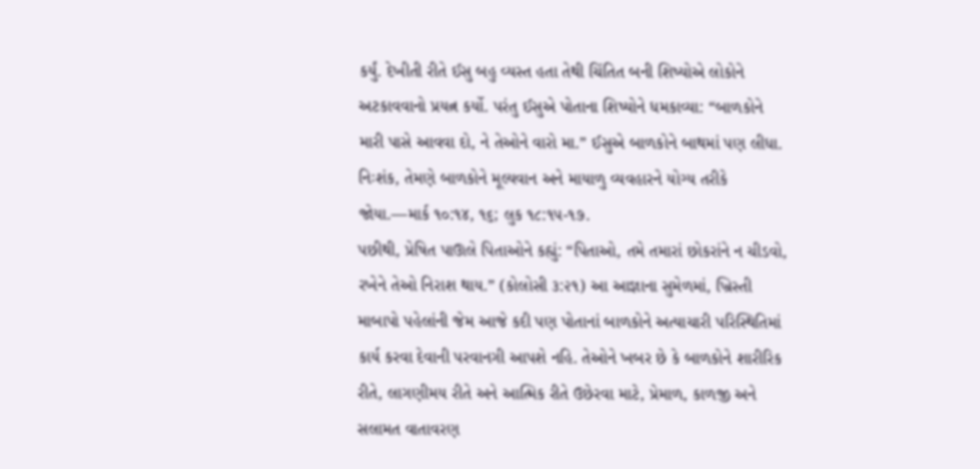કર્યું. દેખીતી રીતે ઈસુ બહુ વ્યસ્ત હતા તેથી ચિંતિત બની શિષ્યોએ લોકોને અટકાવવાનો પ્રયત્ન કર્યો. પરંતુ ઈસુએ પોતાના શિષ્યોને ધમકાવ્યા: “બાળકોને મારી પાસે આવવા દો, ને તેઓને વારો મા.” ઈસુએ બાળકોને બાથમાં પણ લીધા. નિઃશંક, તેમણે બાળકોને મૂલ્યવાન અને માયાળુ વ્યવહારને યોગ્ય તરીકે જોયા.—માર્ક ૧૦:૧૪, ૧૬; લુક ૧૮:૧૫-૧૭.
પછીથી, પ્રેષિત પાઊલે પિતાઓને કહ્યું: “પિતાઓ, તમે તમારાં છોકરાંને ન ચીડવો, રખેને તેઓ નિરાશ થાય.” (કોલોસી ૩:૨૧) આ આજ્ઞાના સુમેળમાં, ખ્રિસ્તી માબાપો પહેલાંની જેમ આજે કદી પણ પોતાનાં બાળકોને અત્યાચારી પરિસ્થિતિમાં કાર્ય કરવા દેવાની પરવાનગી આપશે નહિ. તેઓને ખબર છે કે બાળકોને શારીરિક રીતે, લાગણીમય રીતે અને આત્મિક રીતે ઉછેરવા માટે, પ્રેમાળ, કાળજી અને સલામત વાતાવરણ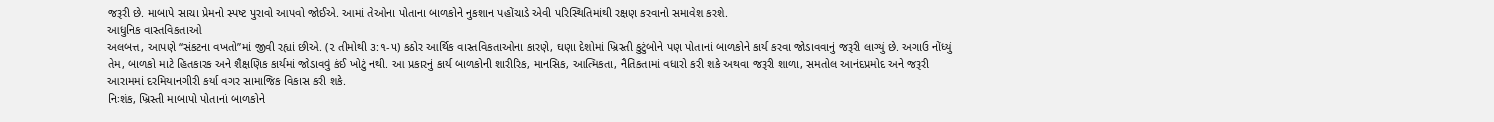જરૂરી છે. માબાપે સાચા પ્રેમનો સ્પષ્ટ પુરાવો આપવો જોઈએ. આમાં તેઓના પોતાના બાળકોને નુકશાન પહોંચાડે એવી પરિસ્થિતિમાંથી રક્ષણ કરવાનો સમાવેશ કરશે.
આધુનિક વાસ્તવિકતાઓ
અલબત્ત, આપણે “સંકટના વખતો”માં જીવી રહ્યાં છીએ. (૨ તીમોથી ૩:૧-૫) કઠોર આર્થિક વાસ્તવિકતાઓના કારણે, ઘણા દેશોમાં ખ્રિસ્તી કુટુંબોને પણ પોતાનાં બાળકોને કાર્ય કરવા જોડાવવાનું જરૂરી લાગ્યું છે. અગાઉ નોંધ્યું તેમ, બાળકો માટે હિતકારક અને શૈક્ષણિક કાર્યમાં જોડાવવું કંઈ ખોટું નથી. આ પ્રકારનું કાર્ય બાળકોની શારીરિક, માનસિક, આત્મિકતા, નૈતિકતામાં વધારો કરી શકે અથવા જરૂરી શાળા, સમતોલ આનંદપ્રમોદ અને જરૂરી આરામમાં દરમિયાનગીરી કર્યા વગર સામાજિક વિકાસ કરી શકે.
નિઃશંક, ખ્રિસ્તી માબાપો પોતાનાં બાળકોને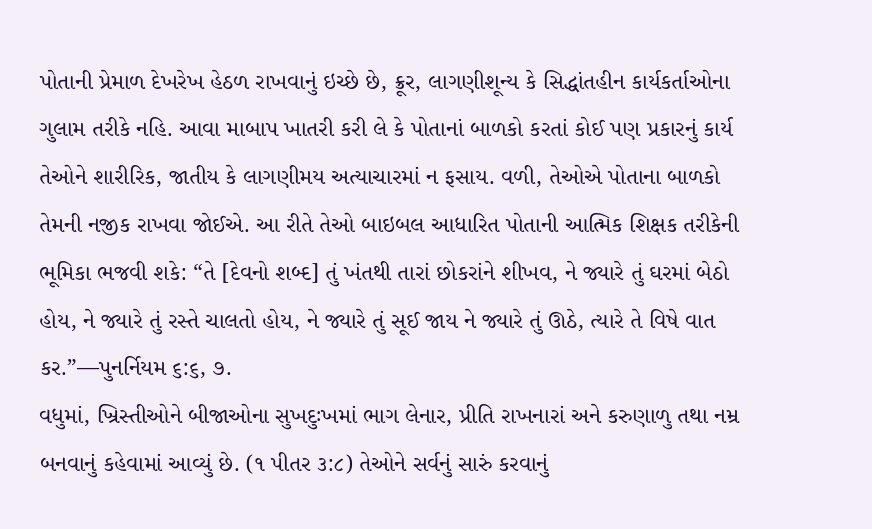પોતાની પ્રેમાળ દેખરેખ હેઠળ રાખવાનું ઇચ્છે છે, ક્રૂર, લાગણીશૂન્ય કે સિદ્ધાંતહીન કાર્યકર્તાઓના ગુલામ તરીકે નહિ. આવા માબાપ ખાતરી કરી લે કે પોતાનાં બાળકો કરતાં કોઈ પણ પ્રકારનું કાર્ય તેઓને શારીરિક, જાતીય કે લાગણીમય અત્યાચારમાં ન ફસાય. વળી, તેઓએ પોતાના બાળકો તેમની નજીક રાખવા જોઈએ. આ રીતે તેઓ બાઇબલ આધારિત પોતાની આત્મિક શિક્ષક તરીકેની ભૂમિકા ભજવી શકે: “તે [દેવનો શબ્દ] તું ખંતથી તારાં છોકરાંને શીખવ, ને જ્યારે તું ઘરમાં બેઠો હોય, ને જ્યારે તું રસ્તે ચાલતો હોય, ને જ્યારે તું સૂઈ જાય ને જ્યારે તું ઊઠે, ત્યારે તે વિષે વાત કર.”—પુનર્નિયમ ૬:૬, ૭.
વધુમાં, ખ્રિસ્તીઓને બીજાઓના સુખદુઃખમાં ભાગ લેનાર, પ્રીતિ રાખનારાં અને કરુણાળુ તથા નમ્ર બનવાનું કહેવામાં આવ્યું છે. (૧ પીતર ૩:૮) તેઓને સર્વનું સારું કરવાનું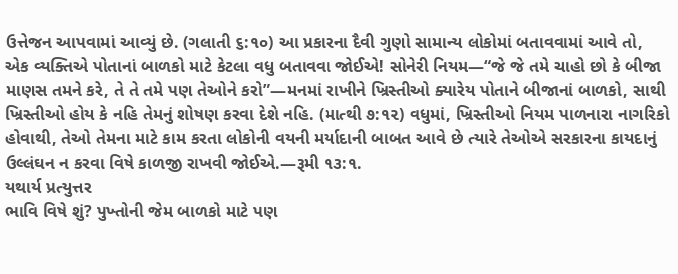ઉત્તેજન આપવામાં આવ્યું છે. (ગલાતી ૬:૧૦) આ પ્રકારના દૈવી ગુણો સામાન્ય લોકોમાં બતાવવામાં આવે તો, એક વ્યક્તિએ પોતાનાં બાળકો માટે કેટલા વધુ બતાવવા જોઈએ! સોનેરી નિયમ—“જે જે તમે ચાહો છો કે બીજા માણસ તમને કરે, તે તે તમે પણ તેઓને કરો”—મનમાં રાખીને ખ્રિસ્તીઓ ક્યારેય પોતાને બીજાનાં બાળકો, સાથી ખ્રિસ્તીઓ હોય કે નહિ તેમનું શોષણ કરવા દેશે નહિ. (માત્થી ૭:૧૨) વધુમાં, ખ્રિસ્તીઓ નિયમ પાળનારા નાગરિકો હોવાથી, તેઓ તેમના માટે કામ કરતા લોકોની વયની મર્યાદાની બાબત આવે છે ત્યારે તેઓએ સરકારના કાયદાનું ઉલ્લંઘન ન કરવા વિષે કાળજી રાખવી જોઈએ.—રૂમી ૧૩:૧.
યથાર્ય પ્રત્યુત્તર
ભાવિ વિષે શું? પુખ્તોની જેમ બાળકો માટે પણ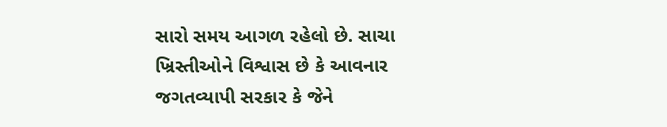સારો સમય આગળ રહેલો છે. સાચા ખ્રિસ્તીઓને વિશ્વાસ છે કે આવનાર જગતવ્યાપી સરકાર કે જેને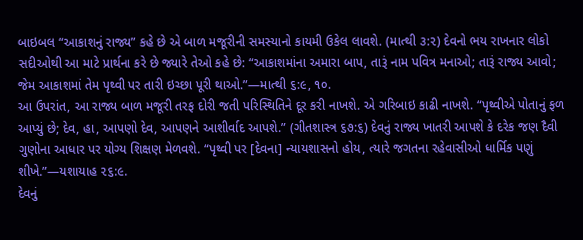બાઇબલ “આકાશનું રાજ્ય” કહે છે એ બાળ મજૂરીની સમસ્યાનો કાયમી ઉકેલ લાવશે. (માત્થી ૩:૨) દેવનો ભય રાખનાર લોકો સદીઓથી આ માટે પ્રાર્થના કરે છે જ્યારે તેઓ કહે છે: “આકાશમાંના અમારા બાપ, તારૂં નામ પવિત્ર મનાઓ; તારૂં રાજ્ય આવો; જેમ આકાશમાં તેમ પૃથ્વી પર તારી ઇચ્છા પૂરી થાઓ.”—માત્થી ૬:૯, ૧૦.
આ ઉપરાંત, આ રાજ્ય બાળ મજૂરી તરફ દોરી જતી પરિસ્થિતિને દૂર કરી નાખશે. એ ગરિબાઇ કાઢી નાખશે. “પૃથ્વીએ પોતાનું ફળ આપ્યું છે; દેવ, હા, આપણો દેવ, આપણને આશીર્વાદ આપશે.” (ગીતશાસ્ત્ર ૬૭:૬) દેવનું રાજ્ય ખાતરી આપશે કે દરેક જણ દૈવી ગુણોના આધાર પર યોગ્ય શિક્ષણ મેળવશે. “પૃથ્વી પર [દેવના] ન્યાયશાસનો હોય, ત્યારે જગતના રહેવાસીઓ ધાર્મિક પણું શીખે.”—યશાયાહ ૨૬:૯.
દેવનું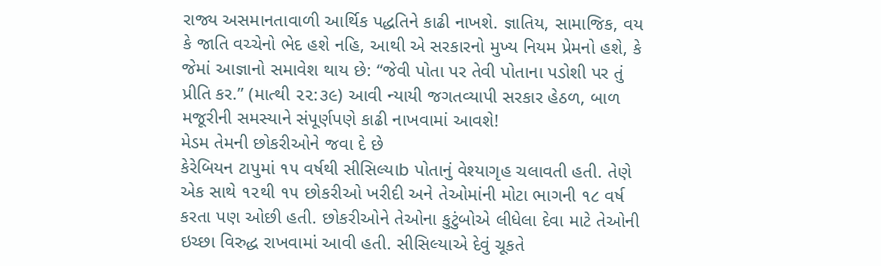રાજ્ય અસમાનતાવાળી આર્થિક પદ્ધતિને કાઢી નાખશે. જ્ઞાતિય, સામાજિક, વય કે જાતિ વચ્ચેનો ભેદ હશે નહિ, આથી એ સરકારનો મુખ્ય નિયમ પ્રેમનો હશે, કે જેમાં આજ્ઞાનો સમાવેશ થાય છે: “જેવી પોતા પર તેવી પોતાના પડોશી પર તું પ્રીતિ કર.” (માત્થી ૨૨:૩૯) આવી ન્યાયી જગતવ્યાપી સરકાર હેઠળ, બાળ મજૂરીની સમસ્યાને સંપૂર્ણપણે કાઢી નાખવામાં આવશે!
મેડમ તેમની છોકરીઓને જવા દે છે
કેરેબિયન ટાપુમાં ૧૫ વર્ષથી સીસિલ્યાb પોતાનું વેશ્યાગૃહ ચલાવતી હતી. તેણે એક સાથે ૧૨થી ૧૫ છોકરીઓ ખરીદી અને તેઓમાંની મોટા ભાગની ૧૮ વર્ષ કરતા પણ ઓછી હતી. છોકરીઓને તેઓના કુટુંબોએ લીધેલા દેવા માટે તેઓની ઇચ્છા વિરુદ્ધ રાખવામાં આવી હતી. સીસિલ્યાએ દેવું ચૂકતે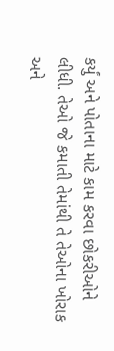કર્યું અને પોતાના માટે કામ કરવા છોકરીઓને લીધી. તેઓ જે કમાતી તેમાંથી તે તેઓના ખોરાક અને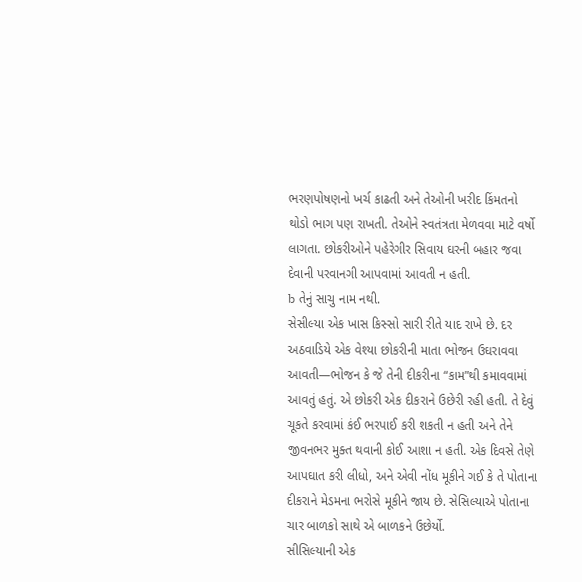ભરણપોષણનો ખર્ચ કાઢતી અને તેઓની ખરીદ કિંમતનો થોડો ભાગ પણ રાખતી. તેઓને સ્વતંત્રતા મેળવવા માટે વર્ષો લાગતા. છોકરીઓને પહેરેગીર સિવાય ઘરની બહાર જવા દેવાની પરવાનગી આપવામાં આવતી ન હતી.
b તેનું સાચુ નામ નથી.
સેસીલ્યા એક ખાસ કિસ્સો સારી રીતે યાદ રાખે છે. દર અઠવાડિયે એક વેશ્યા છોકરીની માતા ભોજન ઉઘરાવવા આવતી—ભોજન કે જે તેની દીકરીના “કામ”થી કમાવવામાં આવતું હતું. એ છોકરી એક દીકરાને ઉછેરી રહી હતી. તે દેવું ચૂકતે કરવામાં કંઈ ભરપાઈ કરી શકતી ન હતી અને તેને જીવનભર મુક્ત થવાની કોઈ આશા ન હતી. એક દિવસે તેણે આપઘાત કરી લીધો, અને એવી નોંધ મૂકીને ગઈ કે તે પોતાના દીકરાને મેડમના ભરોસે મૂકીને જાય છે. સેસિલ્યાએ પોતાના ચાર બાળકો સાથે એ બાળકને ઉછેર્યો.
સીસિલ્યાની એક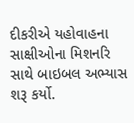દીકરીએ યહોવાહના સાક્ષીઓના મિશનરિ સાથે બાઇબલ અભ્યાસ શરૂ કર્યો.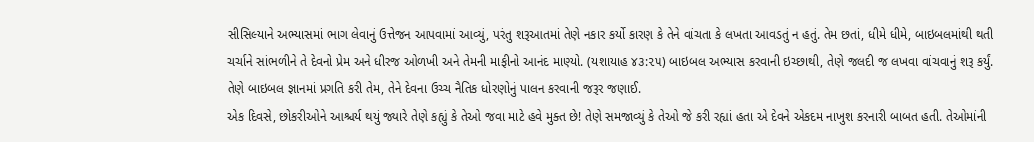સીસિલ્યાને અભ્યાસમાં ભાગ લેવાનું ઉત્તેજન આપવામાં આવ્યું, પરંતુ શરૂઆતમાં તેણે નકાર કર્યો કારણ કે તેને વાંચતા કે લખતા આવડતું ન હતું. તેમ છતાં, ધીમે ધીમે, બાઇબલમાંથી થતી ચર્ચાને સાંભળીને તે દેવનો પ્રેમ અને ધીરજ ઓળખી અને તેમની માફીનો આનંદ માણ્યો. (યશાયાહ ૪૩:૨૫) બાઇબલ અભ્યાસ કરવાની ઇચ્છાથી, તેણે જલદી જ લખવા વાંચવાનું શરૂ કર્યું. તેણે બાઇબલ જ્ઞાનમાં પ્રગતિ કરી તેમ, તેને દેવના ઉચ્ચ નૈતિક ધોરણોનું પાલન કરવાની જરૂર જણાઈ.
એક દિવસે, છોકરીઓને આશ્ચર્ય થયું જ્યારે તેણે કહ્યું કે તેઓ જવા માટે હવે મુક્ત છે! તેણે સમજાવ્યું કે તેઓ જે કરી રહ્યાં હતા એ દેવને એકદમ નાખુશ કરનારી બાબત હતી. તેઓમાંની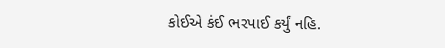કોઈએ કંઈ ભરપાઈ કર્યું નહિ.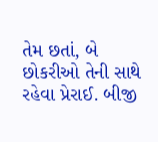તેમ છતાં, બે છોકરીઓ તેની સાથે રહેવા પ્રેરાઈ. બીજી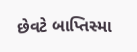છેવટે બાપ્તિસ્મા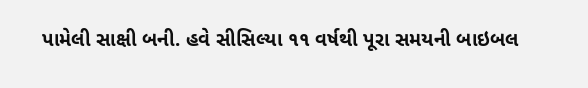પામેલી સાક્ષી બની. હવે સીસિલ્યા ૧૧ વર્ષથી પૂરા સમયની બાઇબલ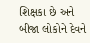શિક્ષકા છે અને બીજા લોકોને દેવને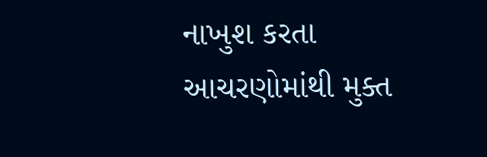નાખુશ કરતા આચરણોમાંથી મુક્ત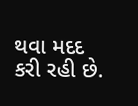થવા મદદ કરી રહી છે.